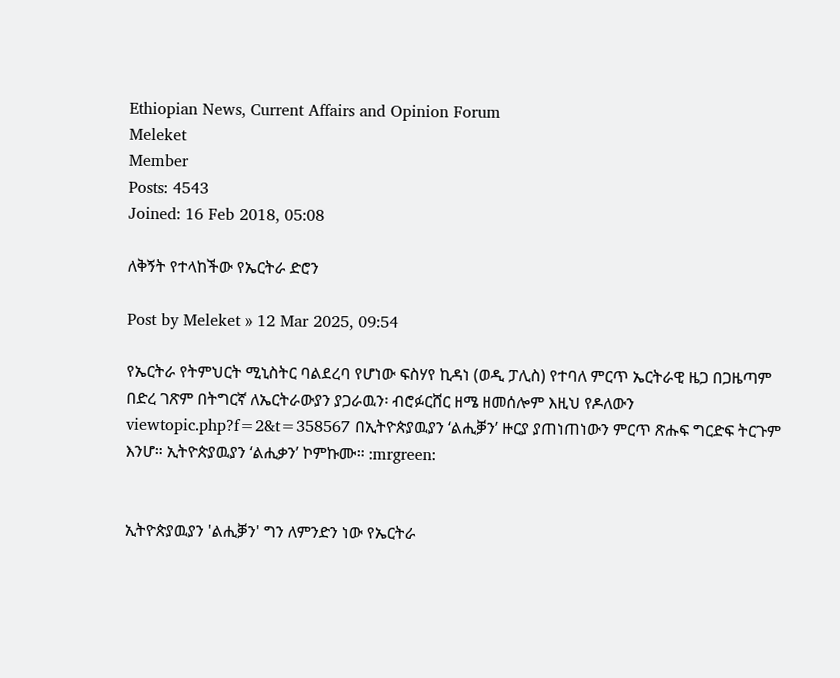Ethiopian News, Current Affairs and Opinion Forum
Meleket
Member
Posts: 4543
Joined: 16 Feb 2018, 05:08

ለቅኝት የተላከችው የኤርትራ ድሮን

Post by Meleket » 12 Mar 2025, 09:54

የኤርትራ የትምህርት ሚኒስትር ባልደረባ የሆነው ፍስሃየ ኪዳነ (ወዲ ፓሊስ) የተባለ ምርጥ ኤርትራዊ ዜጋ በጋዜጣም በድረ ገጽም በትግርኛ ለኤርትራውያን ያጋራዉን፡ ብሮፉርሸር ዘሜ ዘመሰሎም እዚህ የዶለውን viewtopic.php?f=2&t=358567 በኢትዮጵያዉያን ‘ልሒቓን’ ዙርያ ያጠነጠነውን ምርጥ ጽሑፍ ግርድፍ ትርጉም እንሆ። ኢትዮጵያዉያን ‘ልሒቃን’ ኮምኩሙ። :mrgreen:


ኢትዮጵያዉያን 'ልሒቓን' ግን ለምንድን ነው የኤርትራ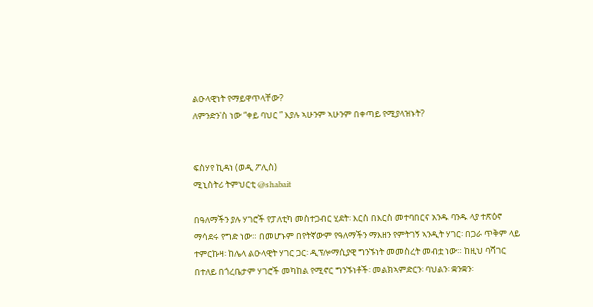ልዑላዊነት የማይዋጥላቸው?
ለምንድን'ስ ነው “ቀይ ባህር ” እያሉ ኣሁንም ኣሁንም በቀጣይ የሚያላዝኑት?


ፍስሃየ ኪዳነ (ወዲ ፖሊስ)
ሚኒስትሪ ትምህርቲ @shabait

በዓለማችን ያሉ ሃገሮች የፓለቲካ መስተጋብር ሂደት፡ እርስ በእርስ መተባበርና አንዱ ባንዱ ላያ ተጽዕኖ ማሳደሩ የግድ ነው። በመሆኑም በየትኛውም የዓለማችን ማእዘን የምትገኝ ኣንዲት ሃገር፡ በጋራ ጥቅም ላይ ተምርኩዛ፡ ከሌላ ልዑላዊት ሃገር ጋር፡ ዲፕሎማሲያዊ ግንኙነት መመስረት መብቷ ነው። ከዚህ ባሻገር በተለይ በጎረቤታም ሃገሮች መካከል የሚኖር ግንኙነቶች፡ መልክኣምድርን፡ ባህልን፡ ቋንቋን፡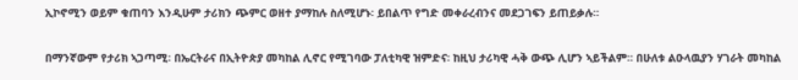ኢኮኖሚን ወይም ቁጠባን እንዲሁም ታሪክን ጭምር ወዘተ ያማከሉ ስለሚሆኑ፡ ይበልጥ የግድ መቀራረብንና መደጋገፍን ይጠይቃሉ።

በማንኛውም የታሪክ ኣጋጣሚ፡ በኤርትራና በኢትዮጵያ መካከል ሊኖር የሚገባው ፓለቲካዊ ዝምድና፡ ከዚህ ታሪካዊ ሓቅ ውጭ ሊሆን ኣይችልም። በሁለቱ ልዑላዉያን ሃገራት መካከል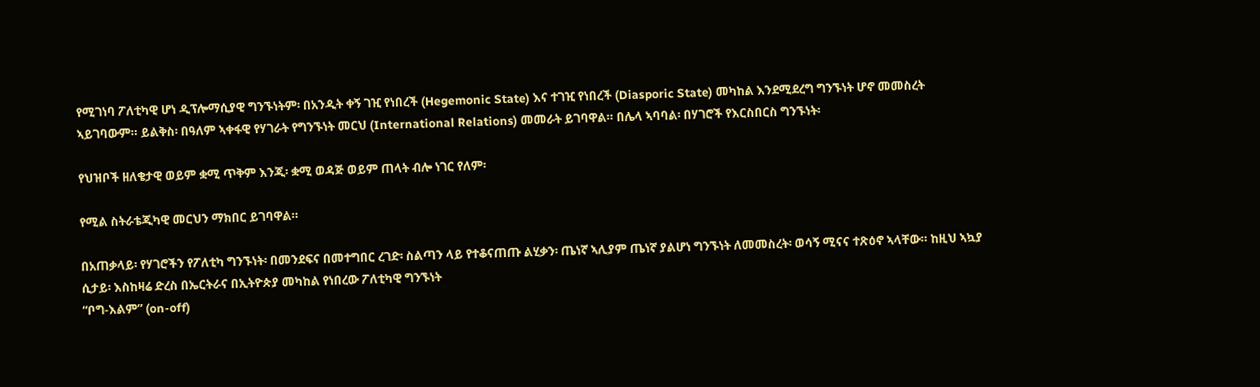የሚገነባ ፖለቲካዊ ሆነ ዲፕሎማሲያዊ ግንኙነትም፡ በአንዲት ቀኝ ገዢ የነበረች (Hegemonic State) እና ተገዢ የነበረች (Diasporic State) መካከል እንደሚደረግ ግንኙነት ሆኖ መመስረት ኣይገባውም። ይልቅስ፡ በዓለም ኣቀፋዊ የሃገራት የግንኙነት መርህ (International Relations) መመራት ይገባዋል። በሌላ ኣባባል፡ በሃገሮች የእርስበርስ ግንኙነት፡

የህዝቦች ዘለቄታዊ ወይም ቋሚ ጥቅም እንጂ፡ ቋሚ ወዳጅ ወይም ጠላት ብሎ ነገር የለም፡

የሚል ስትራቴጂካዊ መርህን ማክበር ይገባዋል።

በአጠቃላይ፡ የሃገሮችን የፖለቲካ ግንኙነት፡ በመንደፍና በመተግበር ረገድ፡ ስልጣን ላይ የተቆናጠጡ ልሂቃን፡ ጤነኛ ኣሊያም ጤነኛ ያልሆነ ግንኙነት ለመመስረት፡ ወሳኝ ሚናና ተጽዕኖ ኣላቸው። ከዚህ ኣኳያ ሲታይ፡ እስከዛሬ ድረስ በኤርትራና በኢትዮጵያ መካከል የነበረው ፖለቲካዊ ግንኙነት
“ቦግ-እልም” (on-off)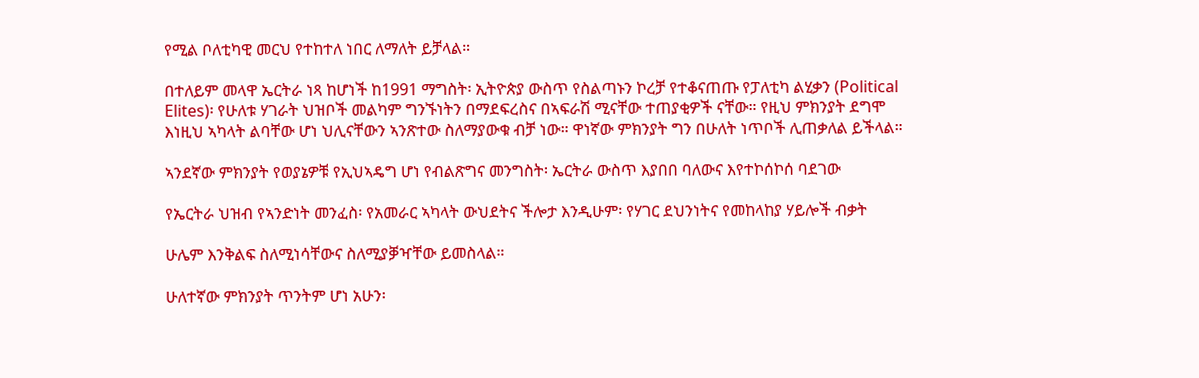የሚል ቦለቲካዊ መርህ የተከተለ ነበር ለማለት ይቻላል።

በተለይም መላዋ ኤርትራ ነጻ ከሆነች ከ1991 ማግስት፡ ኢትዮጵያ ውስጥ የስልጣኑን ኮረቻ የተቆናጠጡ የፓለቲካ ልሂቃን (Political Elites)፡ የሁለቱ ሃገራት ህዝቦች መልካም ግንኙነትን በማደፍረስና በኣፍራሽ ሚናቸው ተጠያቂዎች ናቸው። የዚህ ምክንያት ደግሞ እነዚህ ኣካላት ልባቸው ሆነ ህሊናቸውን ኣንጽተው ስለማያውቁ ብቻ ነው። ዋነኛው ምክንያት ግን በሁለት ነጥቦች ሊጠቃለል ይችላል።

ኣንደኛው ምክንያት የወያኔዎቹ የኢህኣዴግ ሆነ የብልጽግና መንግስት፡ ኤርትራ ውስጥ እያበበ ባለውና እየተኮሰኮሰ ባደገው

የኤርትራ ህዝብ የኣንድነት መንፈስ፡ የአመራር ኣካላት ውህደትና ችሎታ እንዲሁም፡ የሃገር ደህንነትና የመከላከያ ሃይሎች ብቃት

ሁሌም እንቅልፍ ስለሚነሳቸውና ስለሚያቓዣቸው ይመስላል።

ሁለተኛው ምክንያት ጥንትም ሆነ አሁን፡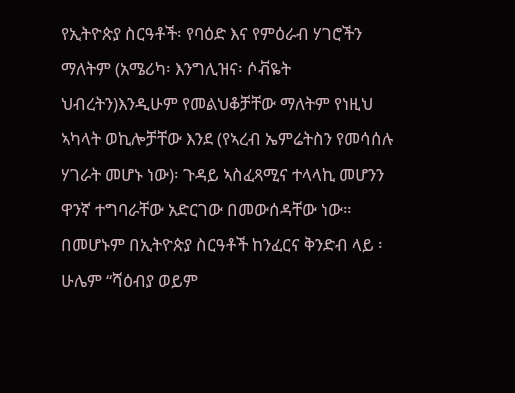የኢትዮጵያ ስርዓቶች፡ የባዕድ እና የምዕራብ ሃገሮችን ማለትም (አሜሪካ፡ እንግሊዝና፡ ሶቭዬት ህብረትን)እንዲሁም የመልህቆቻቸው ማለትም የነዚህ ኣካላት ወኪሎቻቸው እንደ (የኣረብ ኤምሬትስን የመሳሰሉ ሃገራት መሆኑ ነው)፡ ጉዳይ ኣስፈጻሚና ተላላኪ መሆንን ዋንኛ ተግባራቸው አድርገው በመውሰዳቸው ነው። በመሆኑም በኢትዮጵያ ስርዓቶች ከንፈርና ቅንድብ ላይ ፡ ሁሌም “ሻዕብያ ወይም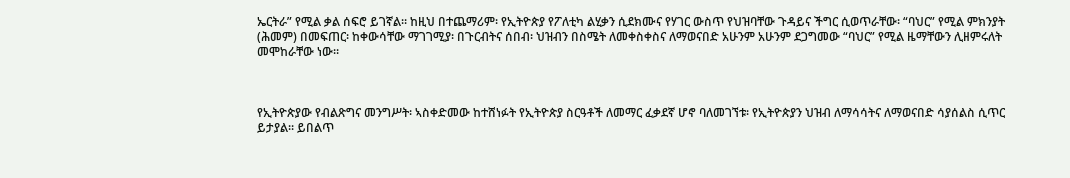ኤርትራ” የሚል ቃል ሰፍሮ ይገኛል። ከዚህ በተጨማሪም፡ የኢትዮጵያ የፖለቲካ ልሂቃን ሲደክሙና የሃገር ውስጥ የህዝባቸው ጉዳይና ችግር ሲወጥራቸው፡ “ባህር” የሚል ምክንያት (ሕመም) በመፍጠር፡ ከቀውሳቸው ማገገሚያ፡ በጉርብትና ሰበብ፡ ህዝብን በስሜት ለመቀስቀስና ለማወናበድ አሁንም አሁንም ደጋግመው “ባህር” የሚል ዜማቸውን ሊዘምሩለት መሞከራቸው ነው።



የኢትዮጵያው የብልጽግና መንግሥት፡ ኣስቀድመው ከተሸነፉት የኢትዮጵያ ስርዓቶች ለመማር ፈቃደኛ ሆኖ ባለመገኘቱ፡ የኢትዮጵያን ህዝብ ለማሳሳትና ለማወናበድ ሳያሰልስ ሲጥር ይታያል። ይበልጥ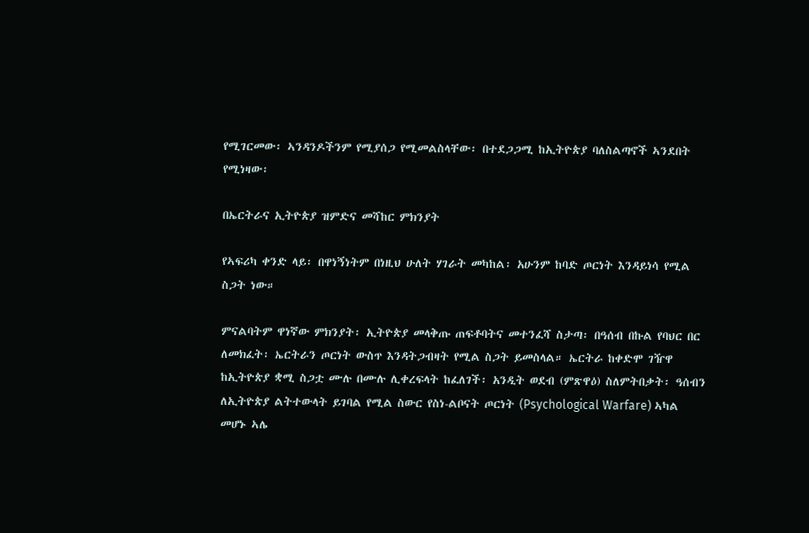የሚገርመው፡ ኣንዳንዶችንም የሚያሰጋ የሚመልስላቸው፡ በተደጋጋሚ ከኢትዮጵያ ባለስልጣኖች ኣንደበት የሚነዛው፡

በኤርትራና ኢትዮጵያ ዝምድና መሻከር ምክንያት

የኣፍሪካ ቀንድ ላይ፡ በዋነኝነትም በነዚህ ሁለት ሃገራት መካከል፡ አሁንም ከባድ ጦርነት እንዳይነሳ የሚል ስጋት ነው።

ምናልባትም ዋነኛው ምክንያት፡ ኢትዮጵያ መላቅጡ ጠፍቶባትና መተንፈሻ ስታጣ፡ በዓሰብ በኩል የባህር በር ለመክፈት፡ ኤርትራን ጦርነት ውስጥ እንዳትጋብዛት የሚል ስጋት ይመስላል። ኤርትራ ከቀድሞ ገዥዋ ከኢትዮጵያ ቋሚ ስጋቷ ሙሉ በሙሉ ሊቀረፍላት ከፈለገች፡ አንዲት ወደብ (ምጽዋዕ) ስለምትበቃት፡ ዓሰብን ለኢትዮጵያ ልትተውላት ይገባል የሚል ስውር የስነ-ልቦናት ጦርነት (Psychological Warfare) ኣካል መሆኑ ኣሌ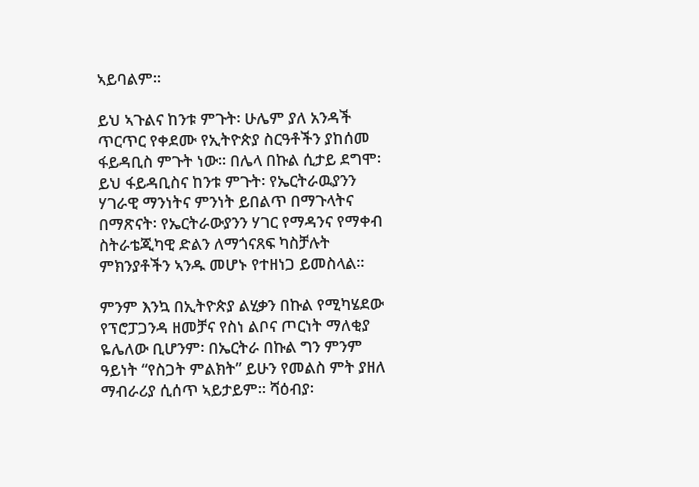ኣይባልም።

ይህ ኣጉልና ከንቱ ምጉት፡ ሁሌም ያለ አንዳች ጥርጥር የቀደሙ የኢትዮጵያ ስርዓቶችን ያከሰመ ፋይዳቢስ ምጉት ነው። በሌላ በኩል ሲታይ ደግሞ፡ ይህ ፋይዳቢስና ከንቱ ምጉት፡ የኤርትራዉያንን ሃገራዊ ማንነትና ምንነት ይበልጥ በማጉላትና በማጽናት፡ የኤርትራውያንን ሃገር የማዳንና የማቀብ ስትራቴጂካዊ ድልን ለማጎናጸፍ ካስቻሉት ምክንያቶችን ኣንዱ መሆኑ የተዘነጋ ይመስላል።

ምንም እንኳ በኢትዮጵያ ልሂቃን በኩል የሚካሄደው የፕሮፓጋንዳ ዘመቻና የስነ ልቦና ጦርነት ማለቂያ ዬሌለው ቢሆንም፡ በኤርትራ በኩል ግን ምንም ዓይነት “የስጋት ምልክት” ይሁን የመልስ ምት ያዘለ ማብራሪያ ሲሰጥ ኣይታይም። ሻዕብያ፡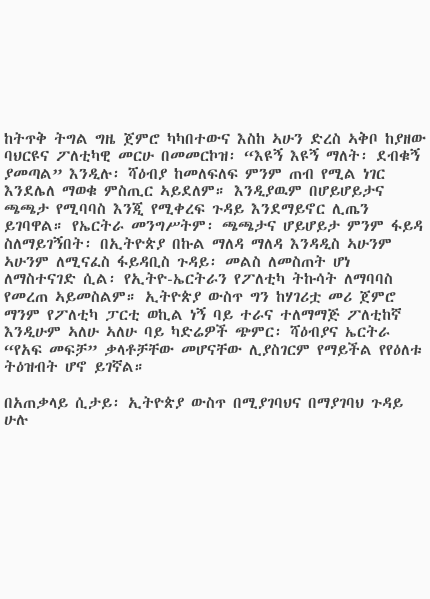ከትጥቅ ትግል ግዜ ጀምሮ ካካበተውና እስከ ኣሁን ድረስ ኣቅቦ ከያዘው ባህርዩና ፖለቲካዊ መርሁ በመመርኮዝ፡ “እዩኝ እዩኝ ማለት፡ ደብቁኝ ያመጣል” እንዲሉ፡ ሻዕብያ ከመለፍለፍ ምንም ጠብ የሚል ነገር እንደሌለ ማወቁ ምስጢር ኣይደለም። እንዲያዉም በሆይሆይታና ጫጫታ የሚባባስ እንጂ የሚቀረፍ ጉዳይ እንደማይኖር ሊጤን ይገባዋል። የኤርትራ መንግሥትም፡ ጫጫታና ሆይሆይታ ምንም ፋይዳ ስለማይገኝበት፡ በኢትዮጵያ በኩል ማለዳ ማለዳ እንዳዲስ ኣሁንም ኣሁንም ለሚናፈስ ፋይዳቢስ ጉዳይ፡ መልስ ለመስጠት ሆነ ለማስተናገድ ሲል፡ የኢትዮ-ኤርትራን የፖለቲካ ትኩሳት ለማባባስ የመረጠ ኣይመስልም። ኢትዮጵያ ውስጥ ግን ከሃገሪቷ መሪ ጀምሮ ማንም የፖለቲካ ፓርቲ ወኪል ነኝ ባይ ተራና ተለማማጅ ፖለቲከኛ እንዲሁም ኣለሁ ኣለሁ ባይ ካድሬዎች ጭምር፡ ሻዕብያና ኤርትራ “የአፍ መፍቻ” ቃላቶቻቸው መሆናቸው ሊያስገርም የማይችል የየዕለቱ ትዕዝብት ሆኖ ይገኛል።

በአጠቃላይ ሲታይ፡ ኢትዮጵያ ውስጥ በሚያገባህና በማያገባህ ጉዳይ ሁሉ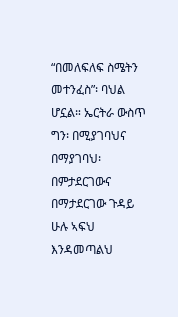“በመለፍለፍ ስሜትን መተንፈስ”፡ ባህል ሆኗል። ኤርትራ ውስጥ ግን፡ በሚያገባህና በማያገባህ፡ በምታደርገውና በማታደርገው ጉዳይ ሁሉ ኣፍህ እንዳመጣልህ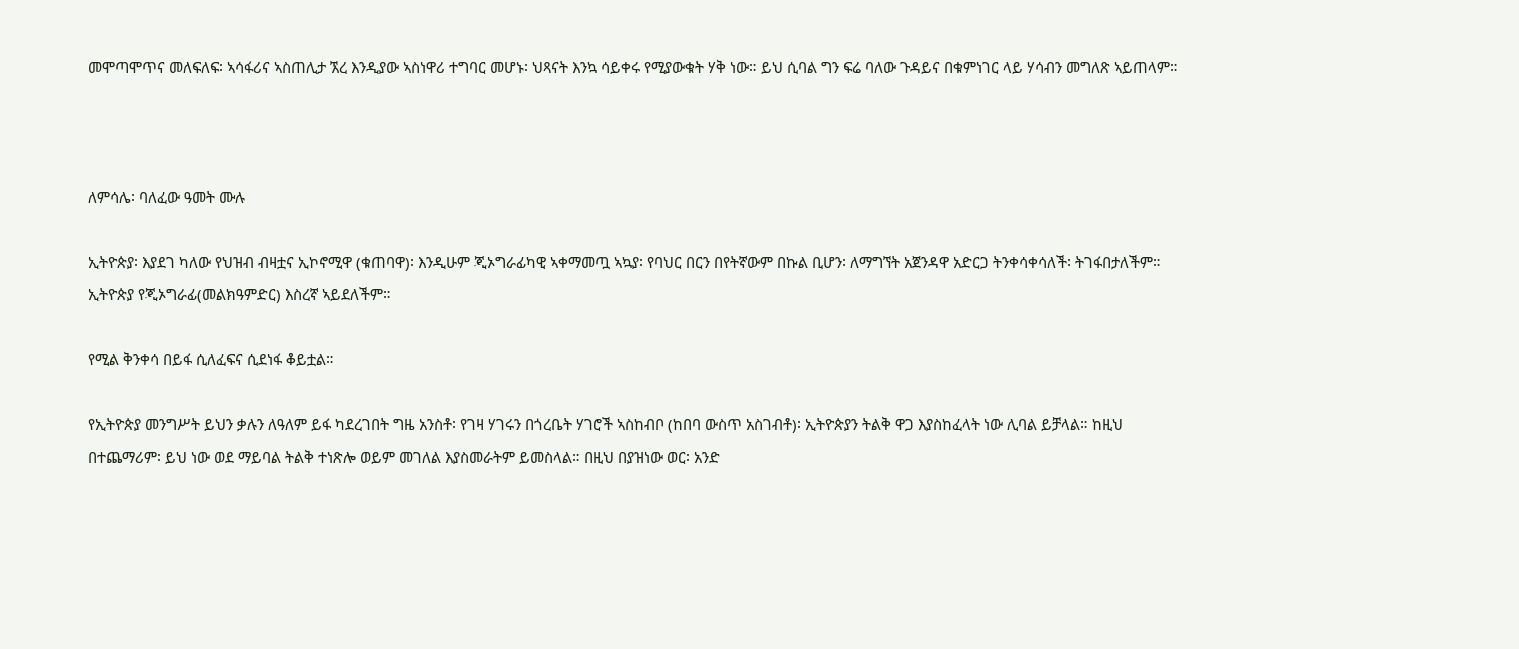መሞጣሞጥና መለፍለፍ፡ ኣሳፋሪና ኣስጠሊታ ኧረ እንዲያው ኣስነዋሪ ተግባር መሆኑ፡ ህጻናት እንኳ ሳይቀሩ የሚያውቁት ሃቅ ነው። ይህ ሲባል ግን ፍሬ ባለው ጉዳይና በቁምነገር ላይ ሃሳብን መግለጽ ኣይጠላም።



ለምሳሌ፡ ባለፈው ዓመት ሙሉ

ኢትዮጵያ፡ እያደገ ካለው የህዝብ ብዛቷና ኢኮኖሚዋ (ቁጠባዋ)፡ እንዲሁም ጂኦግራፊካዊ ኣቀማመጧ ኣኳያ፡ የባህር በርን በየትኛውም በኩል ቢሆን፡ ለማግኘት አጀንዳዋ አድርጋ ትንቀሳቀሳለች፡ ትገፋበታለችም። ኢትዮጵያ የጂኦግራፊ(መልክዓምድር) እስረኛ ኣይደለችም።

የሚል ቅንቀሳ በይፋ ሲለፈፍና ሲደነፋ ቆይቷል።

የኢትዮጵያ መንግሥት ይህን ቃሉን ለዓለም ይፋ ካደረገበት ግዜ አንስቶ፡ የገዛ ሃገሩን በጎረቤት ሃገሮች ኣስከብቦ (ከበባ ውስጥ አስገብቶ)፡ ኢትዮጵያን ትልቅ ዋጋ እያስከፈላት ነው ሊባል ይቻላል። ከዚህ በተጨማሪም፡ ይህ ነው ወደ ማይባል ትልቅ ተነጽሎ ወይም መገለል እያስመራትም ይመስላል። በዚህ በያዝነው ወር፡ አንድ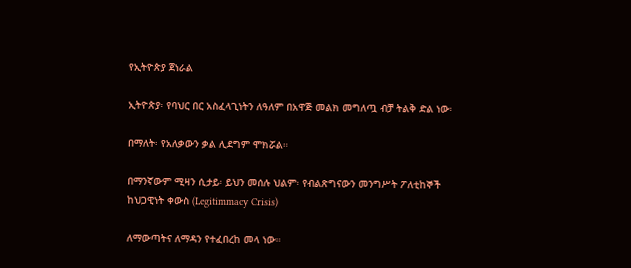የኢትዮጵያ ጀነራል

ኢትዮጵያ፡ የባህር በር አስፈላጊነትን ለዓለም በአዋጅ መልክ መግለጧ ብቻ ትልቅ ድል ነው፡

በማለት፡ የአለቃውን ቃል ሊደግም ሞክሯል።

በማንኛውም ሚዛን ሲታይ፡ ይህን መሰሉ ህልም፡ የብልጽግናውን መንግሥት ፖለቲከኞች
ከህጋዊነት ቀውስ (Legitimmacy Crisis)

ለማውጣትና ለማዳን የተፈበረከ መላ ነው።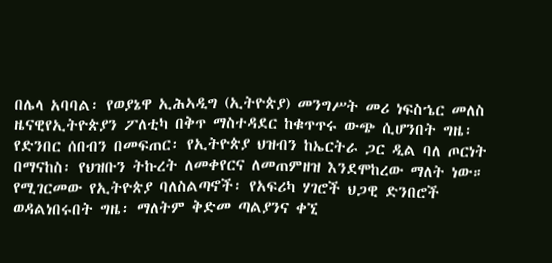በሌላ አባባል፡ የወያኔዋ ኢሕኣዲግ (ኢትዮጵያ) መንግሥት መሪ ነፍስኄር መለስ ዜናዊየኢትዮጵያን ፖለቲካ በቅጥ ማስተዳደር ከቁጥጥሩ ውጭ ሲሆንበት ግዜ፡ የድንበር ሰበብን በመፍጠር፡ የኢትዮጵያ ህዝብን ከኤርትራ ጋር ዲል ባለ ጦርነት በማናከስ፡ የህዝቡን ትኩረት ለመቀየርና ለመጠምዘዝ እንደሞከረው ማለት ነው። የሚገርመው የኢትዮጵያ ባለስልጣኖች፡ የአፍሪካ ሃገሮች ህጋዊ ድንበሮች ወዳልነበሩበት ግዜ፡ ማለትም ቅድመ ጣልያንና ቀኚ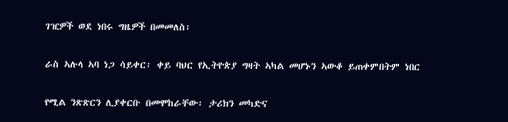ገዢዎች ወደ ነበሩ ግዜዎች በመመለስ፡

ራስ ኣሉላ ኣባ ነጋ ሳይቀር፡ ቀይ ባህር የኢትዮጵያ ግዛት ኣካል መሆኑን ኣውቆ ይጠቀምበትም ነበር

የሚል ንጽጽርን ሊያቀርቡ በመሞከራቸው፡ ታሪክን መካድና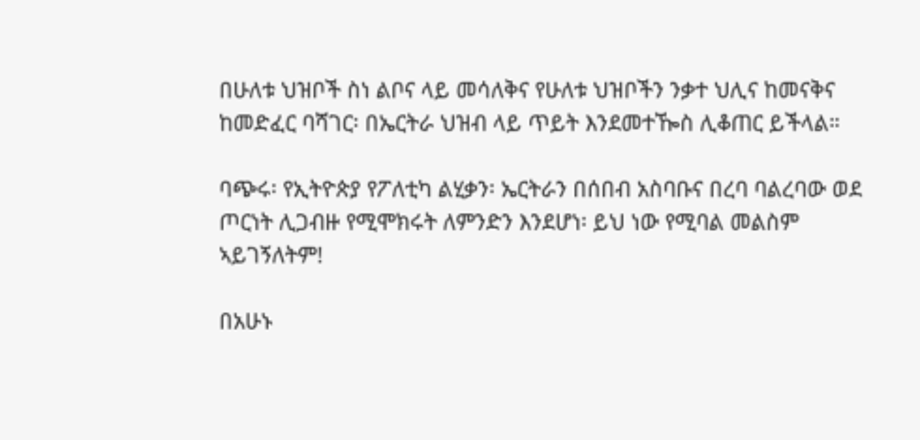በሁለቱ ህዝቦች ስነ ልቦና ላይ መሳለቅና የሁለቱ ህዝቦችን ንቃተ ህሊና ከመናቅና ከመድፈር ባሻገር፡ በኤርትራ ህዝብ ላይ ጥይት እንደመተዀስ ሊቆጠር ይችላል።

ባጭሩ፡ የኢትዮጵያ የፖለቲካ ልሂቃን፡ ኤርትራን በሰበብ አስባቡና በረባ ባልረባው ወደ ጦርነት ሊጋብዙ የሚሞክሩት ለምንድን እንደሆነ፡ ይህ ነው የሚባል መልስም ኣይገኝለትም!

በአሁኑ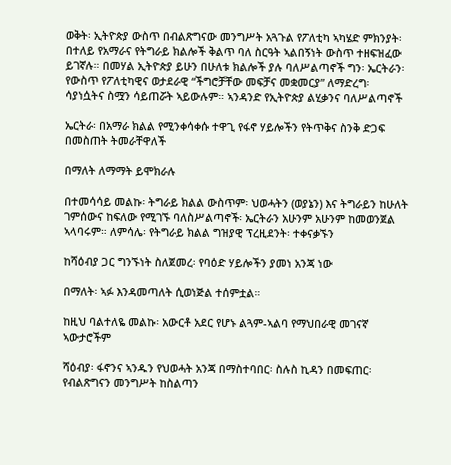ወቅት፡ ኢትዮጵያ ውስጥ በብልጽግናው መንግሥት አጓጉል የፖለቲካ ኣካሄድ ምክንያት፡በተለይ የአማራና የትግራይ ክልሎች ቅልጥ ባለ ስርዓት ኣልበኝነት ውስጥ ተዘፍዝፈው ይገኛሉ። በመሃል ኢትዮጵያ ይሁን በሁለቱ ክልሎች ያሉ ባለሥልጣኖች ግን፡ ኤርትራን፡ የውስጥ የፖለቲካዊና ወታደራዊ “ችግሮቻቸው መፍቻና መቋመርያ” ለማድረግ፡ ሳያነሷትና ስሟን ሳይጠሯት ኣይውሉም። ኣንዳንድ የኢትዮጵያ ልሂቃንና ባለሥልጣኖች

ኤርትራ፡ በአማራ ክልል የሚንቀሳቀሱ ተዋጊ የፋኖ ሃይሎችን የትጥቅና ስንቅ ድጋፍ በመስጠት ትመራቸዋለች

በማለት ለማማት ይሞክራሉ

በተመሳሳይ መልኩ፡ ትግራይ ክልል ውስጥም፡ ህወሓትን (ወያኔን) እና ትግራይን ከሁለት ገምሰውና ከፍለው የሚገኙ ባለስሥልጣኖች፡ ኤርትራን አሁንም አሁንም ከመወንጀል ኣላባሩም። ለምሳሌ፡ የትግራይ ክልል ግዝያዊ ፕረዚደንት፡ ተቀናቃኙን

ከሻዕብያ ጋር ግንኙነት ስለጀመረ፡ የባዕድ ሃይሎችን ያመነ አንጃ ነው

በማለት፡ ኣፉ እንዳመጣለት ሲወነጅል ተሰምቷል።

ከዚህ ባልተለዬ መልኩ፡ አውርቶ አደር የሆኑ ልጓም-ኣልባ የማህበራዊ መገናኛ ኣውታሮችም

ሻዕብያ፡ ፋኖንና ኣንዱን የህወሓት አንጃ በማስተባበር፡ ስሉስ ኪዳን በመፍጠር፡የብልጽግናን መንግሥት ከስልጣን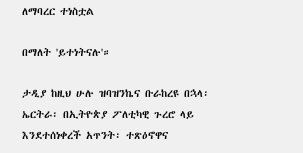ለማባረር ተነስቷል

በማለት 'ይተነትናሉ'።

ታዲያ ከዚህ ሁሉ ዝባዝንኬና ቡራከረዩ በኋላ፡ ኤርትራ፡ በኢትዮጵያ ፖለቲካዊ ጉረሮ ላይ እንደተሰነቀረች አጥንት፡ ተጽዕኖዋና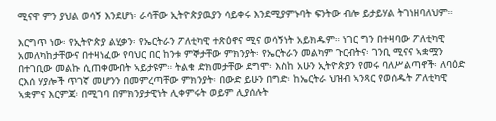ሚናዋ ምን ያህል ወሳኝ እንደሆነ፡ ራሳቸው ኢትዮጵያዉያን ሳይቀሩ እንደሚያምኑባት ፍንትው ብሎ ይታይሃል ትገነዘባለህም።

እርግጥ ነው፡ የኢትዮጵያ ልሂቃን፡ የኤርትራን ፖለቲካዊ ተጽዕኖና ሚና ወሳኝነት አይክዱም። ነገር ግን በተዛባው ፖለቲካዊ አመለካከታቸውና በተዛነፈው የባህር በር ከንቱ ምኞታቸው ምክንያት፡ የኤርትራን መልካም ጉርብትና፡ ገንቢ ሚናና ኣቋሟን በተገቢው መልኩ ሲጠቀሙበት ኣይታዩም። ትልቁ ድክመታቸው ደግሞ፡ እስከ አሁን ኢትዮጵያን የመሩ ባለሥልጣኖች፡ ለባዕድ ርእሰ ሃያሎች ጥገኛ መሆንን በመምረጣቸው ምክንያት፡ በውድ ይሁን በግድ፡ ከኤርትራ ህዝብ ኣንጻር የወሰዱት ፖለቲካዊ ኣቋምና እርምጃ፡ በሚገባ በምክንያታዊነት ሊቀምሩት ወይም ሊያሰሉት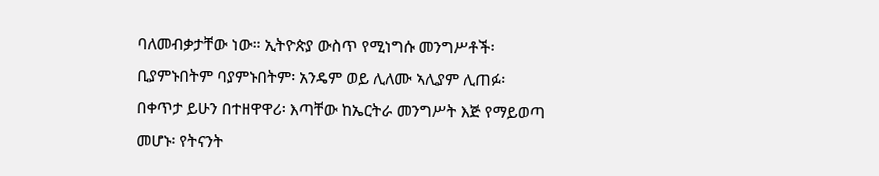ባለመብቃታቸው ነው። ኢትዮጵያ ውስጥ የሚነግሱ መንግሥቶች፡ ቢያምኑበትም ባያምኑበትም፡ አንዴም ወይ ሊለሙ ኣሊያም ሊጠፉ፡ በቀጥታ ይሁን በተዘዋዋሪ፡ እጣቸው ከኤርትራ መንግሥት እጅ የማይወጣ መሆኑ፡ የትናንት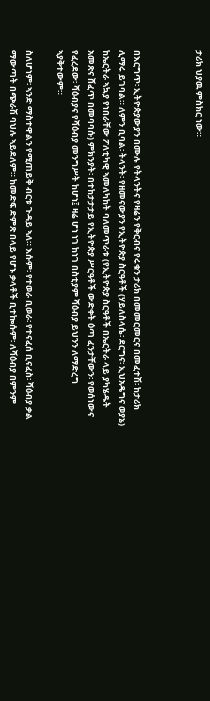ታሪክ ህያዉ ምስክር ነው።



በእርግጥ፡ ኢትዮጵያውያን በሙሉ የትላንትና የዛሬን የቅርብና የሩቁን ታሪክ በመመርመርና በመፈተሽ፡ ከታሪክ ሊማሩ ይገባል። ለምን ቢባል፡ ትላንት፡ የዘመናውያን የኢትዮጵያ ስርዓቶች (ሃይለስላሴ፡ ደርግና፡ ኢህአዴግና ወያኔ) ከኤርትራ ኣኳያ የነበራቸው ፖለቲካዊ ኣመለካከት ባለመጥራቱ (የኢትዮጵያ ስርዓቶች በኤርትራ ላይ ያካሄዱት አመጽና ሸፈጥ በመባባሱ) ምክንያት፡ በተከታታታይ የኢትዮጵያ ሥርዓቶች ውድቀት ዕጣ ፈንታቸውን፡ የወሰነውና የፈረደው፡ ሻዕብያና የሻዕብያ መንግሥት ከሆነ፤ ዛሬ ሆነ ነገ ከነገ በስቲያም ሻዕብያ ይህንን ለማድረግ ኣያቅተውም።

ስለሆነም፡ ኣንድ ማስተዋልን የሚጠይቅ ብርቱ ጉዳይ ኣለ። እሱም፡ የተወራ ቢወራ፡ የተናፈሰ ቢናፈስ፡ ሻዕብያ ቃል ማውጣት በጭራሽ ባህሉ ኣይደለም። ከመድፍ ድምጽ በላይ የሆኑ ቃላቶች ቢተኰሱም፡ ለሻዕብያ በምንም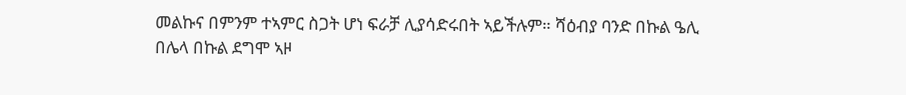መልኩና በምንም ተኣምር ስጋት ሆነ ፍራቻ ሊያሳድሩበት ኣይችሉም። ሻዕብያ ባንድ በኩል ዔሊ በሌላ በኩል ደግሞ ኣዞ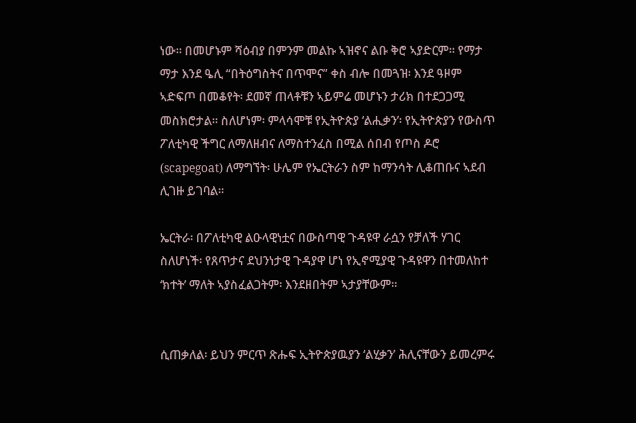ነው። በመሆኑም ሻዕብያ በምንም መልኩ ኣዝኖና ልቡ ቅሮ ኣያድርም። የማታ ማታ እንደ ዔሊ “በትዕግስትና በጥሞና” ቀስ ብሎ በመጓዝ፡ እንደ ዓዞም ኣድፍጦ በመቆየት፡ ደመኛ ጠላቶቹን ኣይምሬ መሆኑን ታሪክ በተደጋጋሚ መስክሮታል። ስለሆነም፡ ምላሳሞቹ የኢትዮጵያ ‘ልሒቃን’፡ የኢትዮጵያን የውስጥ ፖለቲካዊ ችግር ለማለዘብና ለማስተንፈስ በሚል ሰበብ የጦስ ዶሮ (scapegoat) ለማግኘት፡ ሁሌም የኤርትራን ስም ከማንሳት ሊቆጠቡና ኣደብ ሊገዙ ይገባል።

ኤርትራ፡ በፖለቲካዊ ልዑላዊነቷና በውስጣዊ ጉዳዩዋ ራሷን የቻለች ሃገር ስለሆነች፡ የጸጥታና ደህንነታዊ ጉዳያዋ ሆነ የኢኖሚያዊ ጉዳዩዋን በተመለከተ ‘ክተት’ ማለት ኣያስፈልጋትም፡ እንደዘበትም ኣታያቸውም።


ሲጠቃለል፡ ይህን ምርጥ ጽሑፍ ኢትዮጵያዉያን ‘ልሂቃን’ ሕሊናቸውን ይመረምሩ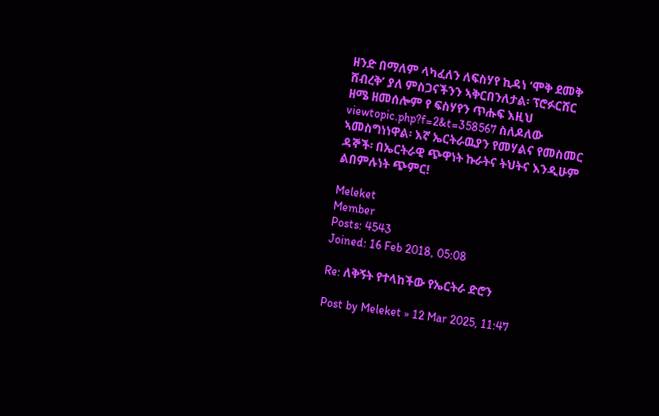ዘንድ በማለም ላካፈለን ለፍስሃየ ኪዳነ ‘ሞቅ ደመቅ ሸብረቅ’ ያለ ምስጋናችንን ኣቅርበንለታል፡ ፕሮፉርሸር ዘሜ ዘመሰሎም የ ፍስሃየን ጥሑፍ እዚህ viewtopic.php?f=2&t=358567 ስለዶለው ኣመስግነነዋል፡ እኛ ኤርትራዉያን የመሃልና የመስመር ዳኞች፡ በኤርትራዊ ጭዋነት ኩራትና ትህትና እንዲሁም ልበምሉነት ጭምር!

Meleket
Member
Posts: 4543
Joined: 16 Feb 2018, 05:08

Re: ለቅኝት የተላከችው የኤርትራ ድሮን

Post by Meleket » 12 Mar 2025, 11:47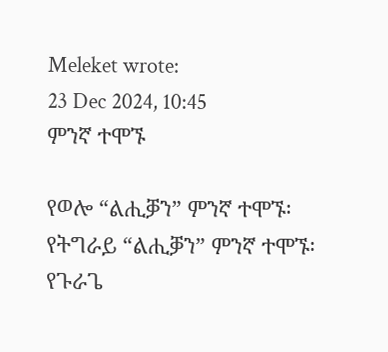Meleket wrote:
23 Dec 2024, 10:45
ምንኛ ተሞኙ

የወሎ “ልሒቓን” ምንኛ ተሞኙ፡
የትግራይ “ልሒቓን” ምንኛ ተሞኙ፡
የጉራጌ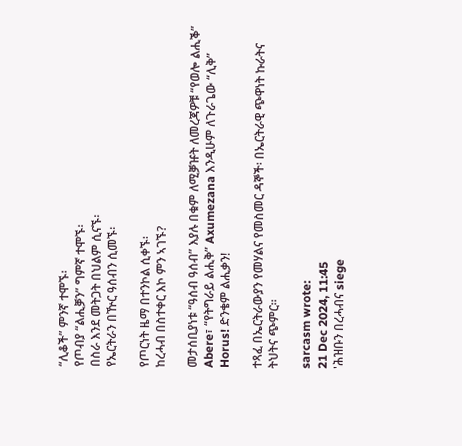“ሊቆች” ምንኛ ተሞኙ፡
የጦብያ “ልሒቓን” ግምኛ ተሞኙ፡
በስራ እንደ መትጋት በህልም ሲናኙ፡
የኤርትራን በዅር ዓሰብን ሲመኙ፡

የጦርነት ዜማ በተንኮል ሲቀኙ፡
ከረሓብ በስተቀር እኮ ምን ኣገኙ?

መታሰቢያነቱ “ዓሰብ ዓሰብ” እያሉ በቁም ለሚቓዡት ለመረጃዎቹ “የወሎ ልሒቕ” Abere፣ “የትግራይ ልሒቅ” Axumezana እንዲሁም ለጉራጌው “ሊቅ” Horus! ድንቄም ልሒቃን!

ተጻፈ በኤርትራውያን የመሃልና የመስመር ዳኞች፡ በኤርትራዊ ጭዋነት ኩራትና ትህትና ጭምር።

sarcasm wrote:
21 Dec 2024, 11:45
'ሕዝቡን በረሓብና siege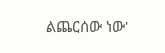ልጨርሰው ነው'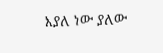እያለ ነው ያለው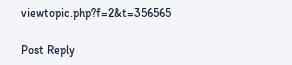viewtopic.php?f=2&t=356565

Post Reply